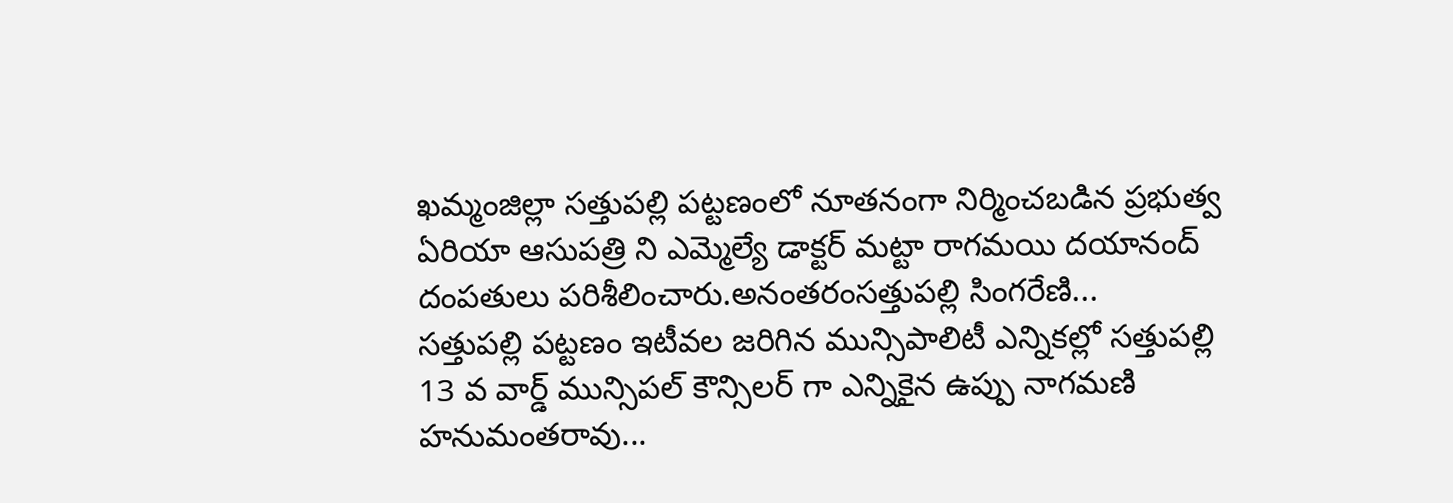ఖమ్మంజిల్లా సత్తుపల్లి పట్టణంలో నూతనంగా నిర్మించబడిన ప్రభుత్వ ఏరియా ఆసుపత్రి ని ఎమ్మెల్యే డాక్టర్ మట్టా రాగమయి దయానంద్ దంపతులు పరిశీలించారు.అనంతరంసత్తుపల్లి సింగరేణి...
సత్తుపల్లి పట్టణం ఇటీవల జరిగిన మున్సిపాలిటీ ఎన్నికల్లో సత్తుపల్లి 13 వ వార్డ్ మున్సిపల్ కౌన్సిలర్ గా ఎన్నికైన ఉప్పు నాగమణి హనుమంతరావు...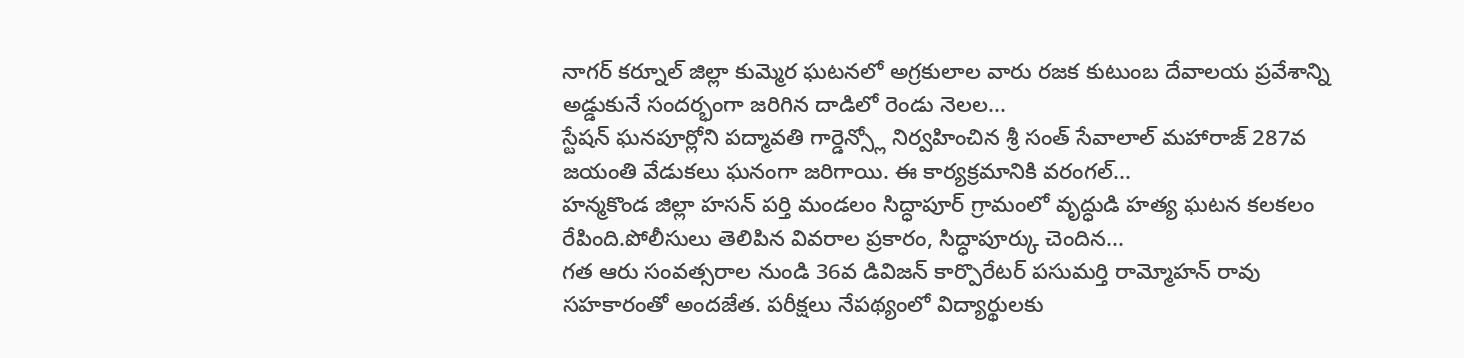నాగర్ కర్నూల్ జిల్లా కుమ్మెర ఘటనలో అగ్రకులాల వారు రజక కుటుంబ దేవాలయ ప్రవేశాన్ని అడ్డుకునే సందర్భంగా జరిగిన దాడిలో రెండు నెలల...
స్టేషన్ ఘనపూర్లోని పద్మావతి గార్డెన్స్లో నిర్వహించిన శ్రీ సంత్ సేవాలాల్ మహారాజ్ 287వ జయంతి వేడుకలు ఘనంగా జరిగాయి. ఈ కార్యక్రమానికి వరంగల్...
హన్మకొండ జిల్లా హసన్ పర్తి మండలం సిద్ధాపూర్ గ్రామంలో వృద్ధుడి హత్య ఘటన కలకలం రేపింది.పోలీసులు తెలిపిన వివరాల ప్రకారం, సిద్ధాపూర్కు చెందిన...
గత ఆరు సంవత్సరాల నుండి 36వ డివిజన్ కార్పొరేటర్ పసుమర్తి రామ్మోహన్ రావు సహకారంతో అందజేత. పరీక్షలు నేపథ్యంలో విద్యార్థులకు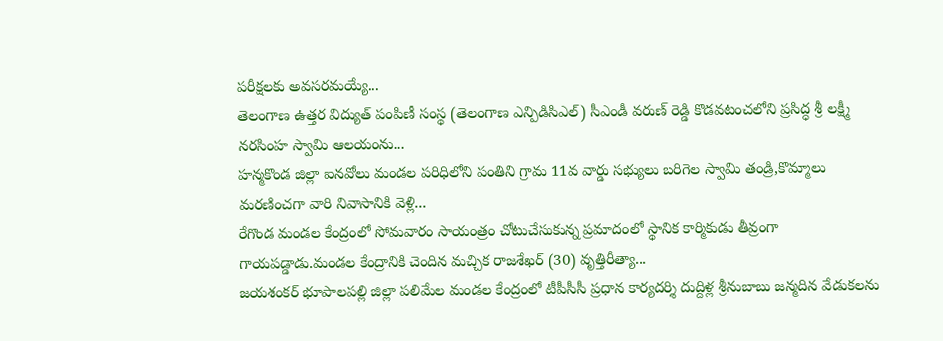పరీక్షలకు అవసరమయ్యే...
తెలంగాణ ఉత్తర విద్యుత్ పంపిణీ సంస్థ (తెలంగాణ ఎన్పిడిసిఎల్) సీఎండీ వరుణ్ రెడ్డి కొడవటంచలోని ప్రసిద్ధ శ్రీ లక్ష్మీ నరసింహ స్వామి ఆలయంను...
హన్మకొండ జిల్లా ఐనవోలు మండల పరిధిలోని పంతిని గ్రామ 11వ వార్డు సభ్యులు బరిగెల స్వామి తండ్రి,కొమ్మాలు మరణించగా వారి నివాసానికి వెళ్లి...
రేగొండ మండల కేంద్రంలో సోమవారం సాయంత్రం చోటుచేసుకున్న ప్రమాదంలో స్థానిక కార్మికుడు తీవ్రంగా గాయపడ్డాడు.మండల కేంద్రానికి చెందిన మచ్చిక రాజశేఖర్ (30) వృత్తిరీత్యా...
జయశంకర్ భూపాలపల్లి జిల్లా పలిమేల మండల కేంద్రంలో టీపీసీసీ ప్రధాన కార్యదర్శి దుద్దిళ్ల శ్రీనుబాబు జన్మదిన వేడుకలను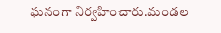ఘనంగా నిర్వహించారు.మండల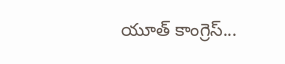యూత్ కాంగ్రెస్...